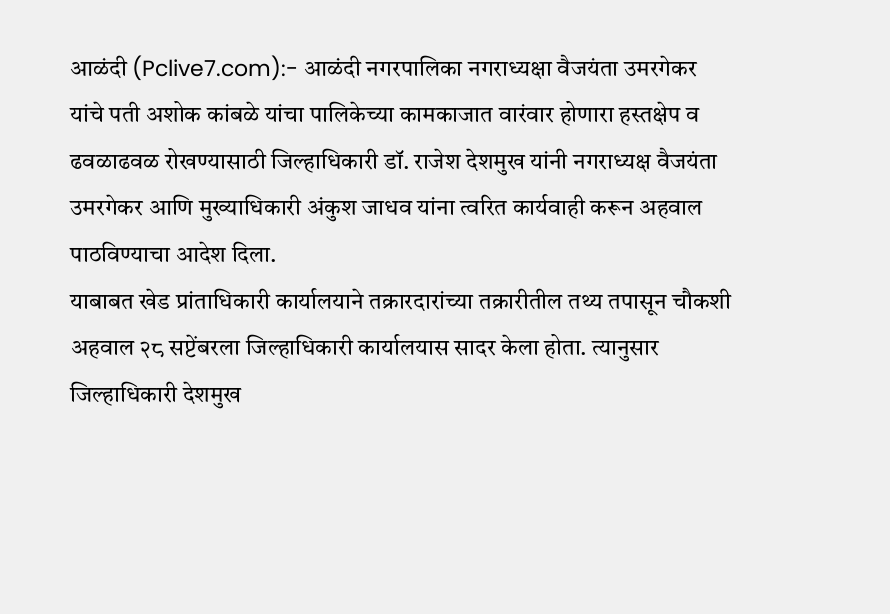आळंदी (Pclive7.com):- आळंदी नगरपालिका नगराध्यक्षा वैजयंता उमरगेकर यांचे पती अशोक कांबळे यांचा पालिकेच्या कामकाजात वारंवार होणारा हस्तक्षेप व ढवळाढवळ रोखण्यासाठी जिल्हाधिकारी डॉ. राजेश देशमुख यांनी नगराध्यक्ष वैजयंता उमरगेकर आणि मुख्याधिकारी अंकुश जाधव यांना त्वरित कार्यवाही करून अहवाल पाठविण्याचा आदेश दिला.
याबाबत खेड प्रांताधिकारी कार्यालयाने तक्रारदारांच्या तक्रारीतील तथ्य तपासून चौकशी अहवाल २८ सप्टेंबरला जिल्हाधिकारी कार्यालयास सादर केला होता. त्यानुसार जिल्हाधिकारी देशमुख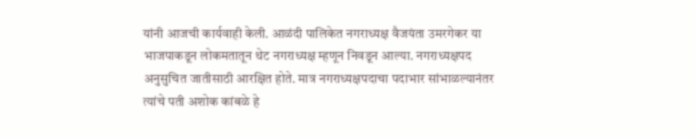यांनी आजची कार्यवाही केली. आळंदी पालिकेत नगराध्यक्ष वैजयंता उमरगेकर या भाजपाकडून लोकमतातून थेट नगराध्यक्ष म्हणून निवडून आल्या. नगराध्यक्षपद अनुसुचित जातीसाठी आरक्षित होते. मात्र नगराध्यक्षपदाचा पदाभार सांभाळल्यानंतर त्यांचे पती अशोक कांबळे हे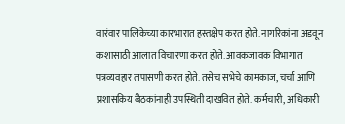वारंवार पालिकेच्या कारभारात हस्तक्षेप करत होते. नागरिकांना अडवून कशासाठी आलात विचारणा करत होते. आवकजावक विभागात पत्रव्यवहार तपासणी करत होते. तसेच सभेचे कामकाज, चर्चा आणि प्रशासकिय बैठकांनाही उपस्थिती दाखवित होते. कर्मचारी, अधिकारी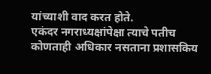यांच्याशी वाद करत होते.
एकंदर नगराध्यक्षांपेक्षा त्याचे पतीच कोणताही अधिकार नसताना प्रशासकिय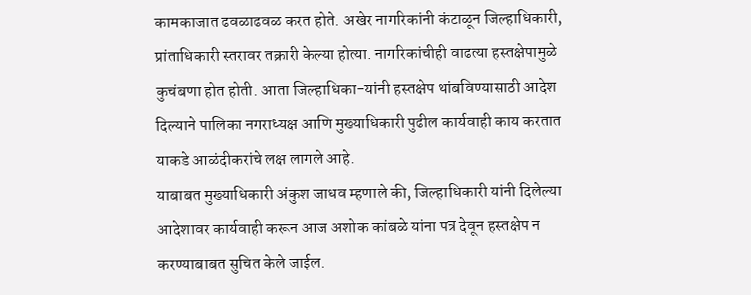कामकाजात ढवळाढवळ करत होते. अखेर नागरिकांनी कंटाळून जिल्हाधिकारी, प्रांताधिकारी स्तरावर तक्रारी केल्या होत्या. नागरिकांचीही वाढत्या हस्तक्षेपामुळे कुचंबणा होत होती. आता जिल्हाधिका-यांनी हस्तक्षेप थांबविण्यासाठी आदेश दिल्याने पालिका नगराध्यक्ष आणि मुख्याधिकारी पुढील कार्यवाही काय करतात याकडे आळंदीकरांचे लक्ष लागले आहे.
याबाबत मुख्याधिकारी अंकुश जाधव म्हणाले की, जिल्हाधिकारी यांनी दिलेल्या आदेशावर कार्यवाही करून आज अशोक कांबळे यांना पत्र देवून हस्तक्षेप न करण्याबाबत सुचित केले जाईल.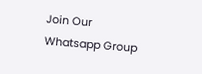Join Our Whatsapp Group